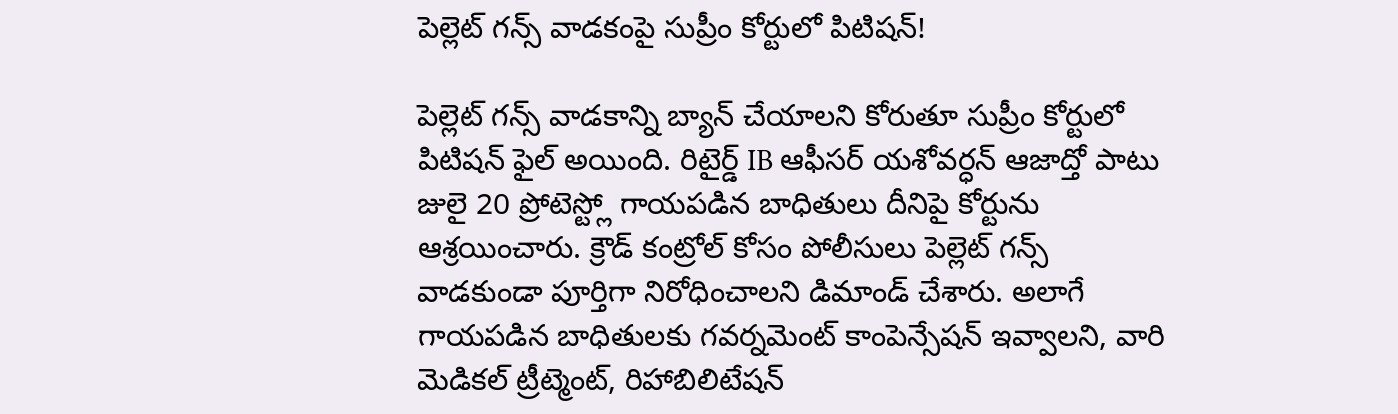పెల్లెట్ గన్స్ వాడకంపై సుప్రీం కోర్టులో పిటిషన్!

పెల్లెట్ గన్స్ వాడకాన్ని బ్యాన్ చేయాలని కోరుతూ సుప్రీం కోర్టులో పిటిషన్ ఫైల్ అయింది. రిటైర్డ్ IB ఆఫీసర్ యశోవర్ధన్ ఆజాద్తో పాటు జులై 20 ప్రోటెస్ట్లో గాయపడిన బాధితులు దీనిపై కోర్టును ఆశ్రయించారు. క్రౌడ్ కంట్రోల్ కోసం పోలీసులు పెల్లెట్ గన్స్ వాడకుండా పూర్తిగా నిరోధించాలని డిమాండ్ చేశారు. అలాగే గాయపడిన బాధితులకు గవర్నమెంట్ కాంపెన్సేషన్ ఇవ్వాలని, వారి మెడికల్ ట్రీట్మెంట్, రిహాబిలిటేషన్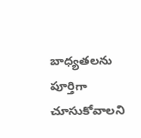బాధ్యతలను పూర్తిగా చూసుకోవాలని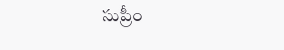సుప్రీం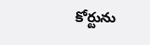కోర్టును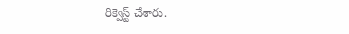రిక్వెస్ట్ చేశారు.